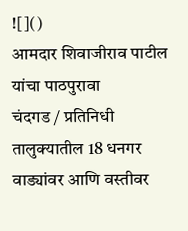![]()
आमदार शिवाजीराव पाटील यांचा पाठपुरावा
चंदगड / प्रतिनिधी
तालुक्यातील 18 धनगर वाड्यांवर आणि वस्तीवर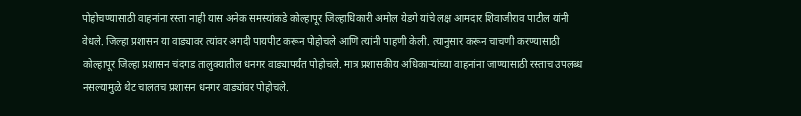पोहोचण्यासाठी वाहनांना रस्ता नाही यास अनेक समस्यांकडे कोल्हापूर जिल्हाधिकारी अमोल येडगे यांचे लक्ष आमदार शिवाजीराव पाटील यांनी वेधले. जिल्हा प्रशासन या वाड्यावर त्यांवर अगदी पायपीट करून पोहोचले आणि त्यांनी पाहणी केली. त्यानुसार करून चाचणी करण्यासाठी कोल्हापूर जिल्हा प्रशासन चंदगड तालुक्यातील धनगर वाड्यापर्यंत पोहोचले. मात्र प्रशासकीय अधिकाऱ्यांच्या वाहनांना जाण्यासाठी रस्ताच उपलब्ध नसल्यामुळे थेट चालतच प्रशासन धनगर वाड्यांवर पोहोचले.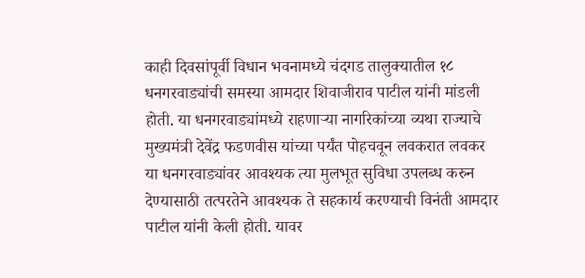काही दिवसांपूर्वी विधान भवनामध्ये चंदगड तालुक्यातील १८ धनगरवाड्यांची समस्या आमदार शिवाजीराव पाटील यांनी मांडली होती. या धनगरवाड्यांमध्ये राहणाऱ्या नागरिकांच्या व्यथा राज्याचे मुख्यमंत्री देवेंद्र फडणवीस यांच्या पर्यंत पोहचवून लवकरात लवकर या धनगरवाड्यांवर आवश्यक त्या मुलभूत सुविधा उपलब्ध करुन देण्यासाठी तत्परतेने आवश्यक ते सहकार्य करण्याची विनंती आमदार पाटील यांनी केली होती. यावर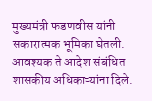मुख्यमंत्री फडणवीस यांनी सकारात्मक भूमिका घेतली. आवश्यक ते आदेश संबंधित शासकीय अधिकाऱ्यांना दिले.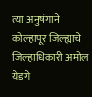त्या अनुषंगाने कोल्हापूर जिल्ह्याचे जिल्हाधिकारी अमोल येडगे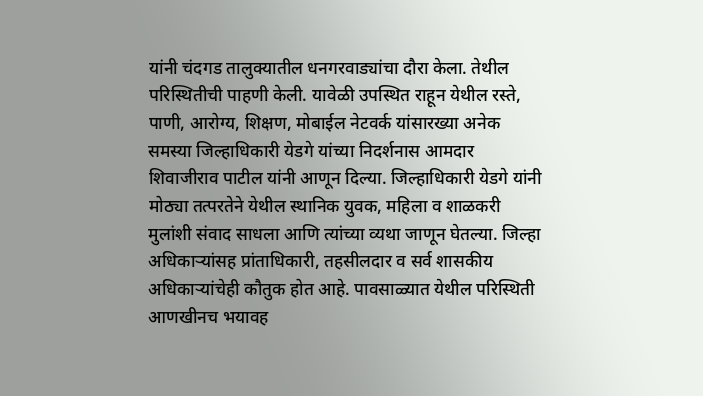यांनी चंदगड तालुक्यातील धनगरवाड्यांचा दौरा केला. तेथील परिस्थितीची पाहणी केली. यावेळी उपस्थित राहून येथील रस्ते, पाणी, आरोग्य, शिक्षण, मोबाईल नेटवर्क यांसारख्या अनेक समस्या जिल्हाधिकारी येडगे यांच्या निदर्शनास आमदार शिवाजीराव पाटील यांनी आणून दिल्या. जिल्हाधिकारी येडगे यांनी मोठ्या तत्परतेने येथील स्थानिक युवक, महिला व शाळकरी मुलांशी संवाद साधला आणि त्यांच्या व्यथा जाणून घेतल्या. जिल्हा अधिकाऱ्यांसह प्रांताधिकारी, तहसीलदार व सर्व शासकीय अधिकाऱ्यांचेही कौतुक होत आहे. पावसाळ्यात येथील परिस्थिती आणखीनच भयावह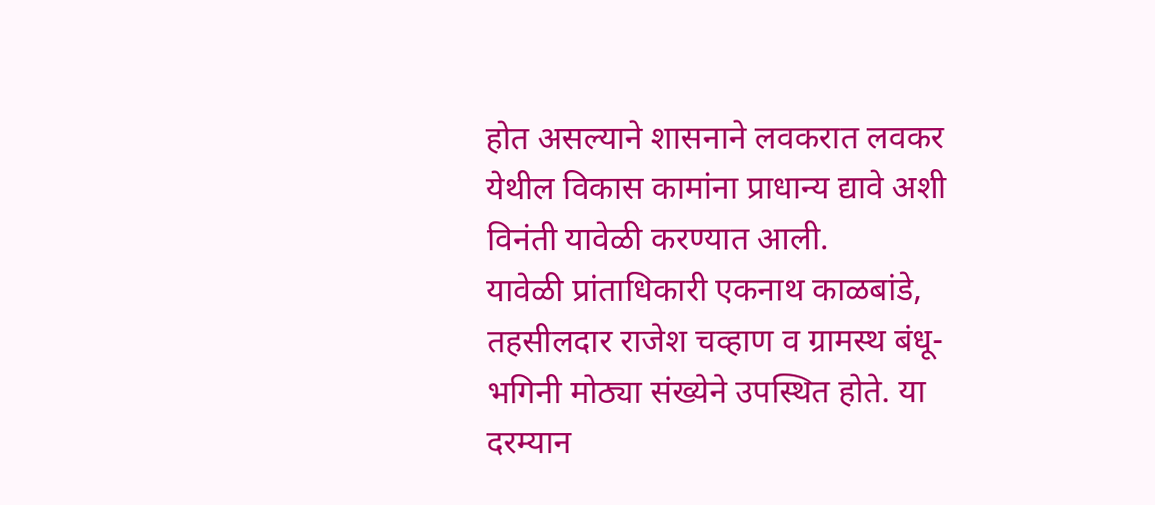होत असल्याने शासनाने लवकरात लवकर येथील विकास कामांना प्राधान्य द्यावे अशी विनंती यावेळी करण्यात आली.
यावेळी प्रांताधिकारी एकनाथ काळबांडे, तहसीलदार राजेश चव्हाण व ग्रामस्थ बंधू-भगिनी मोठ्या संख्येने उपस्थित होते. या दरम्यान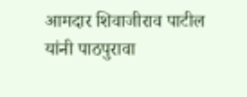आमदार शिवाजीराव पाटील यांनी पाठपुरावा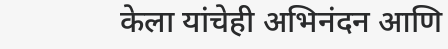केला यांचेही अभिनंदन आणि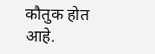कौतुक होत आहे.